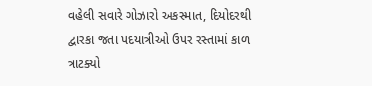વહેલી સવારે ગોઝારો અકસ્માત, દિયોદરથી દ્વારકા જતા પદયાત્રીઓ ઉપર રસ્તામાં કાળ ત્રાટક્યો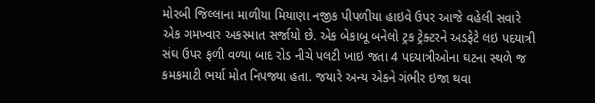મોરબી જિલ્લાના માળીયા મિયાણા નજીક પીપળીયા હાઇવે ઉપર આજે વહેલી સવારે એક ગમખ્વાર અકસ્માત સર્જાયો છે. એક બેકાબૂ બનેલો ટ્રક ટ્રેક્ટરને અડફેટે લઇ પદયાત્રી સંઘ ઉપર ફળી વળ્યા બાદ રોડ નીચે પલટી ખાઇ જતા 4 પદયાત્રીઓના ઘટના સ્થળે જ કમકમાટી ભર્યા મોત નિપજ્યા હતા. જયારે અન્ય એકને ગંભીર ઇજા થવા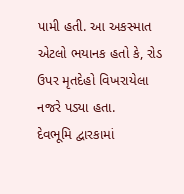પામી હતી. આ અકસ્માત એટલો ભયાનક હતો કે, રોડ ઉપર મૃતદેહો વિખરાયેલા નજરે પડ્યા હતા.
દેવભૂમિ દ્વારકામાં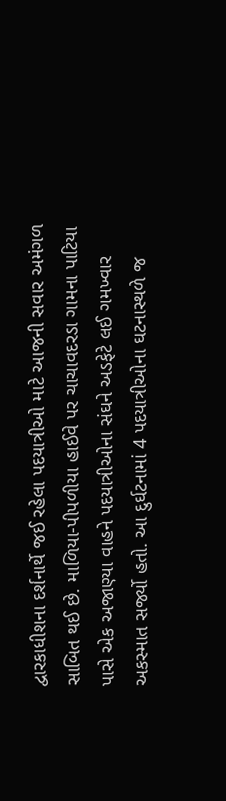દ્વારકાધીશના દર્શનાર્થે જઈ રહેલા પદયાત્રીઓ માટે આજની સવાર અમંગળ સાબિત થઈ છે. માળિયા-પીપળીયા હાઈવે પર ચાચાવદરડા ગામના પાટિયા પાસે એક અજાણ્યા વાહને પદયાત્રીઓના સંઘને અડફેટે લઈ ગમખ્વાર અકસ્માત સર્જ્યો હતો. આ દુર્ઘટનામાં 4 પદયાત્રીઓના ઘટનાસ્થળે જ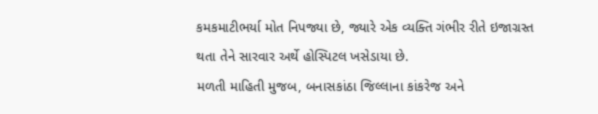કમકમાટીભર્યા મોત નિપજ્યા છે, જ્યારે એક વ્યક્તિ ગંભીર રીતે ઇજાગ્રસ્ત થતા તેને સારવાર અર્થે હોસ્પિટલ ખસેડાયા છે.
મળતી માહિતી મુજબ, બનાસકાંઠા જિલ્લાના કાંકરેજ અને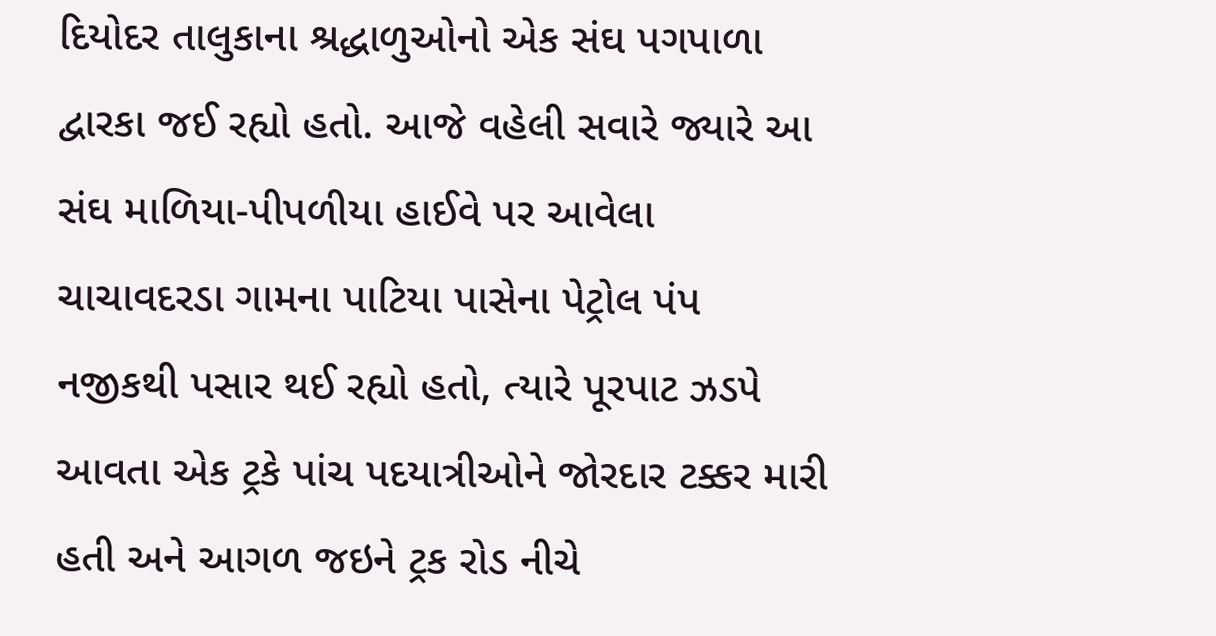દિયોદર તાલુકાના શ્રદ્ધાળુઓનો એક સંઘ પગપાળા દ્વારકા જઈ રહ્યો હતો. આજે વહેલી સવારે જ્યારે આ સંઘ માળિયા-પીપળીયા હાઈવે પર આવેલા ચાચાવદરડા ગામના પાટિયા પાસેના પેટ્રોલ પંપ નજીકથી પસાર થઈ રહ્યો હતો, ત્યારે પૂરપાટ ઝડપે આવતા એક ટ્રકે પાંચ પદયાત્રીઓને જોરદાર ટક્કર મારી હતી અને આગળ જઇને ટ્રક રોડ નીચે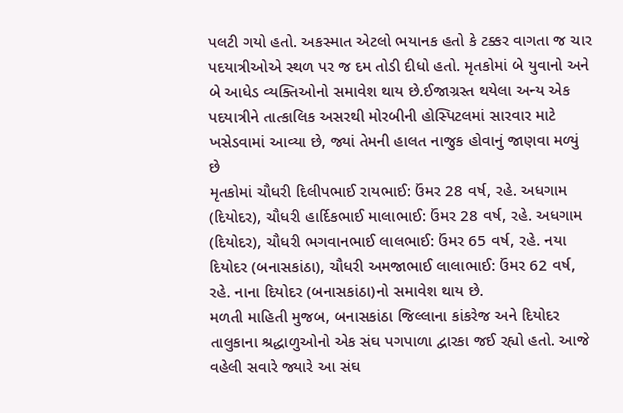પલટી ગયો હતો. અકસ્માત એટલો ભયાનક હતો કે ટક્કર વાગતા જ ચાર પદયાત્રીઓએ સ્થળ પર જ દમ તોડી દીધો હતો. મૃતકોમાં બે યુવાનો અને બે આધેડ વ્યક્તિઓનો સમાવેશ થાય છે.ઈજાગ્રસ્ત થયેલા અન્ય એક પદયાત્રીને તાત્કાલિક અસરથી મોરબીની હોસ્પિટલમાં સારવાર માટે ખસેડવામાં આવ્યા છે, જ્યાં તેમની હાલત નાજુક હોવાનું જાણવા મળ્યું છે
મૃતકોમાં ચૌધરી દિલીપભાઈ રાયભાઈ: ઉંમર 28 વર્ષ, રહે. અધગામ (દિયોદર), ચૌધરી હાર્દિકભાઈ માલાભાઈ: ઉંમર 28 વર્ષ, રહે. અધગામ (દિયોદર), ચૌધરી ભગવાનભાઈ લાલભાઈ: ઉંમર 65 વર્ષ, રહે. નયા દિયોદર (બનાસકાંઠા), ચૌધરી અમજાભાઈ લાલાભાઈ: ઉંમર 62 વર્ષ, રહે. નાના દિયોદર (બનાસકાંઠા)નો સમાવેશ થાય છે.
મળતી માહિતી મુજબ, બનાસકાંઠા જિલ્લાના કાંકરેજ અને દિયોદર તાલુકાના શ્રદ્ધાળુઓનો એક સંઘ પગપાળા દ્વારકા જઈ રહ્યો હતો. આજે વહેલી સવારે જ્યારે આ સંઘ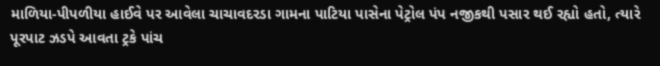માળિયા-પીપળીયા હાઈવે પર આવેલા ચાચાવદરડા ગામના પાટિયા પાસેના પેટ્રોલ પંપ નજીકથી પસાર થઈ રહ્યો હતો, ત્યારે પૂરપાટ ઝડપે આવતા ટ્રકે પાંચ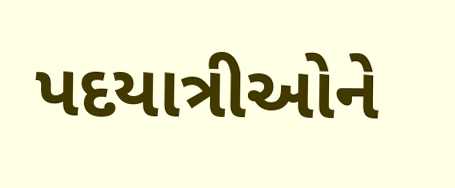પદયાત્રીઓને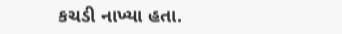કચડી નાખ્યા હતા.